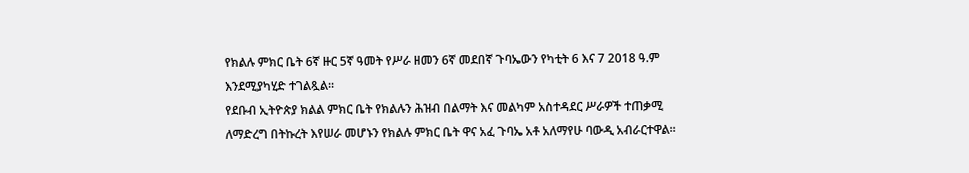የክልሉ ምክር ቤት 6ኛ ዙር 5ኛ ዓመት የሥራ ዘመን 6ኛ መደበኛ ጉባኤውን የካቲት 6 እና 7 2018 ዓ.ም እንደሚያካሂድ ተገልጿል።
የደቡብ ኢትዮጵያ ክልል ምክር ቤት የክልሉን ሕዝብ በልማት እና መልካም አስተዳደር ሥራዎች ተጠቃሚ ለማድረግ በትኩረት እየሠራ መሆኑን የክልሉ ምክር ቤት ዋና አፈ ጉባኤ አቶ አለማየሁ ባውዲ አብራርተዋል።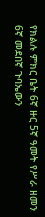የክልሉ ምክር ቤት 6ኛ ዙር 5ኛ ዓመት የሥራ ዘመን 6ኛ መደበኛ ጉባኤውን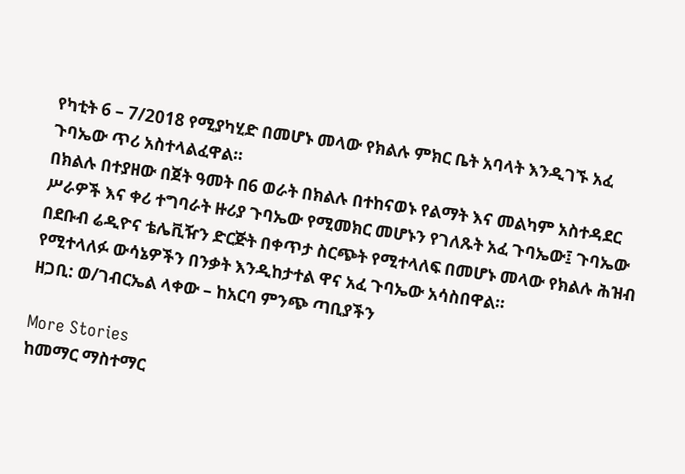የካቲት 6 – 7/2018 የሚያካሂድ በመሆኑ መላው የክልሉ ምክር ቤት አባላት እንዲገኙ አፈ ጉባኤው ጥሪ አስተላልፈዋል።
በክልሉ በተያዘው በጀት ዓመት በ6 ወራት በክልሉ በተከናወኑ የልማት እና መልካም አስተዳደር ሥራዎች እና ቀሪ ተግባራት ዙሪያ ጉባኤው የሚመክር መሆኑን የገለጹት አፈ ጉባኤው፤ ጉባኤው በደቡብ ሬዲዮና ቴሌቪዥን ድርጅት በቀጥታ ስርጭት የሚተላለፍ በመሆኑ መላው የክልሉ ሕዝብ የሚተላለፉ ውሳኔዎችን በንቃት እንዲከታተል ዋና አፈ ጉባኤው አሳስበዋል።
ዘጋቢ: ወ/ገብርኤል ላቀው – ከአርባ ምንጭ ጣቢያችን

More Stories
ከመማር ማስተማር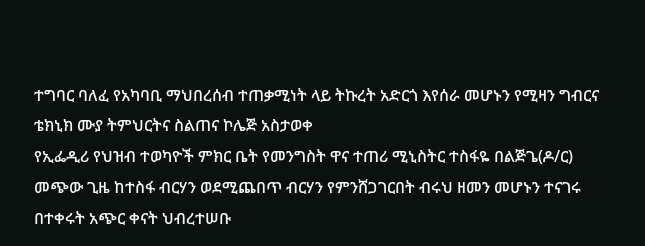ተግባር ባለፈ የአካባቢ ማህበረሰብ ተጠቃሚነት ላይ ትኩረት አድርጎ እየሰራ መሆኑን የሚዛን ግብርና ቴክኒክ ሙያ ትምህርትና ስልጠና ኮሌጅ አስታወቀ
የኢፌዲሪ የህዝብ ተወካዮች ምክር ቤት የመንግስት ዋና ተጠሪ ሚኒስትር ተስፋዬ በልጅጌ(ዶ/ር) መጭው ጊዜ ከተስፋ ብርሃን ወደሚጨበጥ ብርሃን የምንሸጋገርበት ብሩህ ዘመን መሆኑን ተናገሩ
በተቀሩት አጭር ቀናት ህብረተሠቡ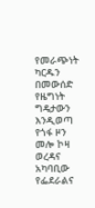የመራጭነት ካርዱን በመውሰድ የዜግነት ግዴታውን እንዲወጣ የጎፋ ዞን መሎ ኮዛ ወረዳና አካባቢው የፌደራልና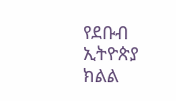የደቡብ ኢትዮጵያ ክልል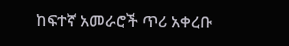ከፍተኛ አመራሮች ጥሪ አቀረቡ